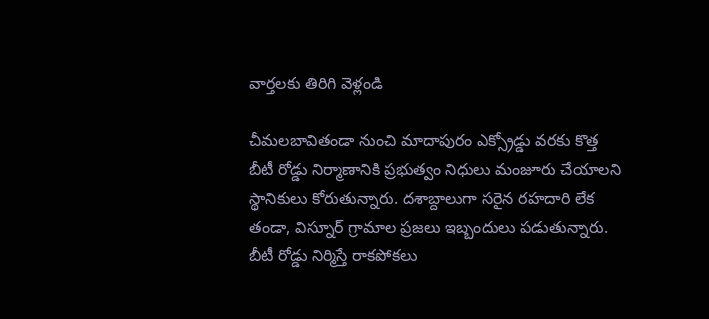వార్తలకు తిరిగి వెళ్లండి

చీమలబావితండా నుంచి మాదాపురం ఎక్స్రోడ్డు వరకు కొత్త బీటీ రోడ్డు నిర్మాణానికి ప్రభుత్వం నిధులు మంజూరు చేయాలని స్థానికులు కోరుతున్నారు. దశాబ్దాలుగా సరైన రహదారి లేక తండా, విస్నూర్ గ్రామాల ప్రజలు ఇబ్బందులు పడుతున్నారు.
బీటీ రోడ్డు నిర్మిస్తే రాకపోకలు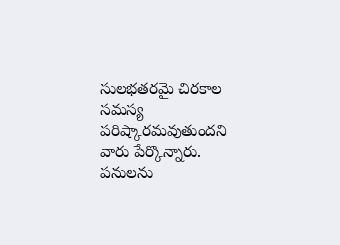సులభతరమై చిరకాల సమస్య పరిష్కారమవుతుందని వారు పేర్కొన్నారు. పనులను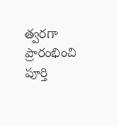త్వరగా ప్రారంభించి పూర్తి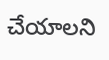చేయాలని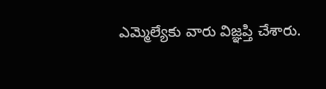ఎమ్మెల్యేకు వారు విజ్ఞప్తి చేశారు.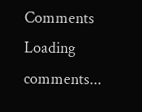Comments
Loading comments...